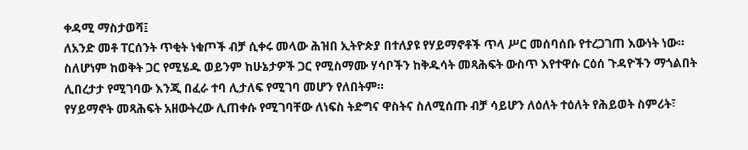ቀዳሚ ማስታወሻ፤
ለአንድ መቶ ፐርሰንት ጥቂት ነቁጦች ብቻ ሲቀሩ መላው ሕዝበ ኢትዮጵያ በተለያዩ የሃይማኖቶች ጥላ ሥር መሰባሰቡ የተረጋገጠ እውነት ነው። ስለሆነም ከወቅት ጋር የሚሄዱ ወይንም ከሁኔታዎች ጋር የሚስማሙ ሃሳቦችን ከቅዱሳት መጻሕፍት ውስጥ እየተዋሱ ርዕሰ ጉዳዮችን ማጎልበት ሊበረታታ የሚገባው እንጂ በፈራ ተባ ሊታለፍ የሚገባ መሆን የለበትም።
የሃይማኖት መጻሕፍት አዘውትረው ሊጠቀሱ የሚገባቸው ለነፍስ ትድግና ዋስትና ስለሚሰጡ ብቻ ሳይሆን ለዕለት ተዕለት የሕይወት ስምሪት፣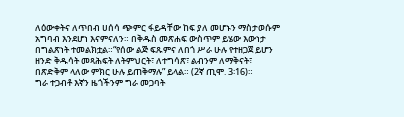ለዕውቀትና ለጥበብ ሀሰሳ ጭምር ፋይዳቸው ከፍ ያለ መሆኑን ማስታወሱም አግባብ እንደሆነ እናምናለን። በቅዱስ መጽሐፍ ውስጥም ይሄው እውነታ በግልጽነት ተመልክቷል።“የሰው ልጅ ፍጹምና ለበጎ ሥራ ሁሉ የተዘጋጀ ይሆን ዘንድ ቅዱሳት መጻሕፍት ለትምህርት፣ ለተግሳጽ፣ ልብንም ለማቅናት፣ በጽድቅም ላለው ምክር ሁሉ ይጠቅማሉ” ይላል። (2ኛ ጢሞ. 3፡16)።
ግራ ተጋብቶ እኛን ዜጎችንም ግራ መጋባት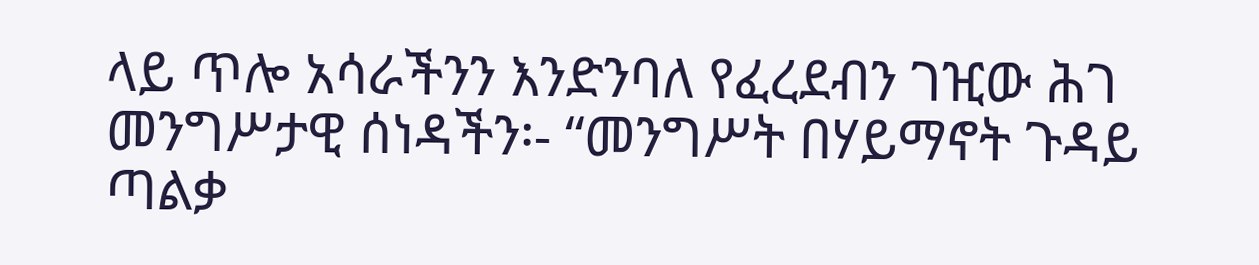ላይ ጥሎ አሳራችንን እንድንባለ የፈረደብን ገዢው ሕገ መንግሥታዊ ሰነዳችን፡- “መንግሥት በሃይማኖት ጉዳይ ጣልቃ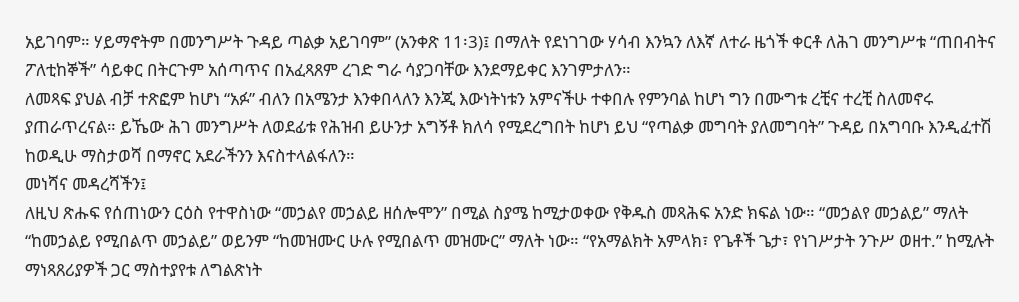አይገባም። ሃይማኖትም በመንግሥት ጉዳይ ጣልቃ አይገባም” (አንቀጽ 11፡3)፤ በማለት የደነገገው ሃሳብ እንኳን ለእኛ ለተራ ዜጎች ቀርቶ ለሕገ መንግሥቱ “ጠበብትና ፖለቲከኞች” ሳይቀር በትርጉም አሰጣጥና በአፈጻጸም ረገድ ግራ ሳያጋባቸው እንደማይቀር እንገምታለን።
ለመጻፍ ያህል ብቻ ተጽፎም ከሆነ “አፉ” ብለን በአሜንታ እንቀበላለን እንጂ እውነትነቱን አምናችሁ ተቀበሉ የምንባል ከሆነ ግን በሙግቱ ረቺና ተረቺ ስለመኖሩ ያጠራጥረናል። ይኼው ሕገ መንግሥት ለወደፊቱ የሕዝብ ይሁንታ አግኝቶ ክለሳ የሚደረግበት ከሆነ ይህ “የጣልቃ መግባት ያለመግባት” ጉዳይ በአግባቡ እንዲፈተሽ ከወዲሁ ማስታወሻ በማኖር አደራችንን እናስተላልፋለን።
መነሻና መዳረሻችን፤
ለዚህ ጽሑፍ የሰጠነውን ርዕስ የተዋስነው “መኃልየ መኃልይ ዘሰሎሞን” በሚል ስያሜ ከሚታወቀው የቅዱስ መጻሕፍ አንድ ክፍል ነው። “መኃልየ መኃልይ” ማለት “ከመኃልይ የሚበልጥ መኃልይ” ወይንም “ከመዝሙር ሁሉ የሚበልጥ መዝሙር” ማለት ነው። “የአማልክት አምላክ፣ የጌቶች ጌታ፣ የነገሥታት ንጉሥ ወዘተ.” ከሚሉት ማነጻጸሪያዎች ጋር ማስተያየቱ ለግልጽነት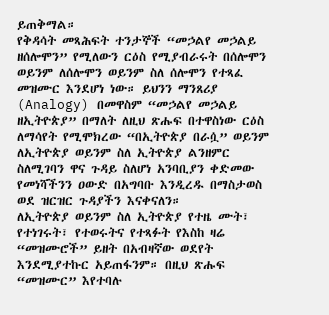ይጠቅማል።
የቅዳሳት መጻሕፍት ተንታኞች “መኃልየ መኃልይ ዘሰሎሞን” የሚለውን ርዕስ የሚያብራሩት በሰሎሞን ወይንም ለሰሎሞን ወይንም ስለ ሰሎሞን የተጻፈ መዝሙር እንደሆነ ነው። ይህንን ማንጸሪያ (Analogy) በመዋስም “መኃልየ መኃልይ ዘኢትዮጵያ” በማለት ለዚህ ጽሑፍ በተዋስነው ርዕስ ለማሳየት የሚሞክረው “በኢትዮጵያ በራሷ” ወይንም ለኢትዮጵያ ወይንም ስለ ኢትዮጵያ ልንዘምር ስለሚገባን ዋና ጉዳይ ስለሆነ አንባቢያን ቀድመው የመነሻችንን ዐውድ በአግባቡ እንዲረዱ በማስታወስ ወደ ዝርዝር ጉዳያችን እናቀናለን።
ለኢትዮጵያ ወይንም ስለ ኢትዮጵያ የተዜ ሙት፣ የተነገሩት፣ የተወሩትና የተጻፉት የእስከ ዛሬ “መዝሙሮች” ይዘት በአብዛኛው ወደየት እንደሚያተኩር አይጠፋንም። በዚህ ጽሑፍ “መዝሙር” እየተባሉ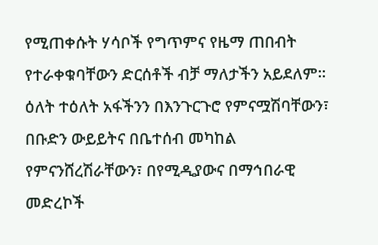የሚጠቀሱት ሃሳቦች የግጥምና የዜማ ጠበብት የተራቀቁባቸውን ድርሰቶች ብቻ ማለታችን አይደለም። ዕለት ተዕለት አፋችንን በእንጉርጉሮ የምናሟሽባቸውን፣ በቡድን ውይይትና በቤተሰብ መካከል የምናንሸረሽራቸውን፣ በየሚዲያውና በማኅበራዊ መድረኮች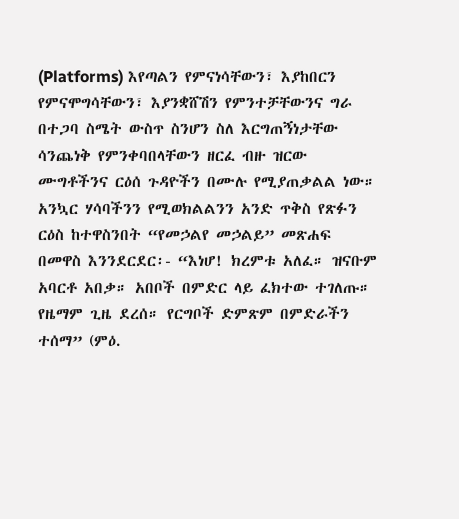(Platforms) እየጣልን የምናነሳቸውን፣ እያከበርን የምናሞግሳቸውን፣ እያንቋሸሽን የምንተቻቸውንና ግራ በተጋባ ስሜት ውስጥ ስንሆን ስለ እርግጠኝነታቸው ሳንጨነቅ የምንቀባበላቸውን ዘርፈ ብዙ ዝርው ሙግቶችንና ርዕሰ ጉዳዮችን በሙሉ የሚያጠቃልል ነው።
አንኳር ሃሳባችንን የሚወክልልንን አንድ ጥቅስ የጽፉን ርዕስ ከተዋስንበት “የመኃልየ መኃልይ” መጽሐፍ በመዋስ እንንደርደር፡- “እነሆ! ክረምቱ አለፈ። ዝናቡም አባርቶ አበቃ። አበቦች በምድር ላይ ፈክተው ተገለጡ። የዜማም ጊዜ ደረሰ። የርግቦች ድምጽም በምድራችን ተሰማ” (ምዕ.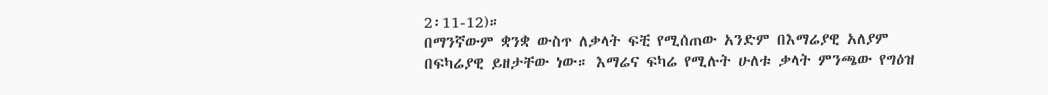2፡11-12)።
በማንኛውም ቋንቋ ውስጥ ለቃላት ፍቺ የሚሰጠው አንድም በእማሬያዊ አለያም በፍካሬያዊ ይዘታቸው ነው። እማሬና ፍካሬ የሚሉት ሁለቱ ቃላት ምንጫው የግዕዝ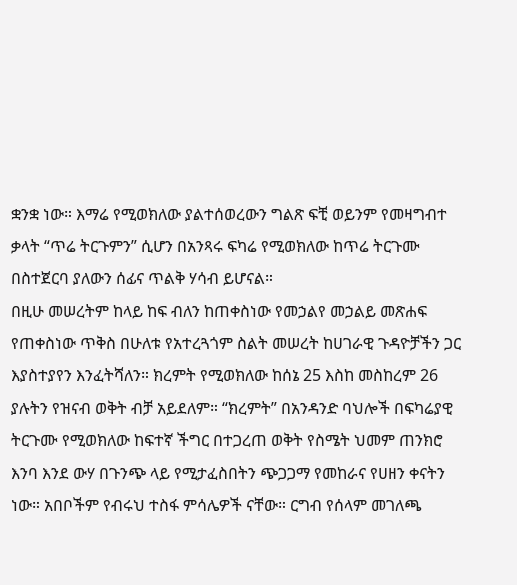ቋንቋ ነው። እማሬ የሚወክለው ያልተሰወረውን ግልጽ ፍቺ ወይንም የመዛግብተ ቃላት “ጥሬ ትርጉምን” ሲሆን በአንጻሩ ፍካሬ የሚወክለው ከጥሬ ትርጉሙ በስተጀርባ ያለውን ሰፊና ጥልቅ ሃሳብ ይሆናል።
በዚሁ መሠረትም ከላይ ከፍ ብለን ከጠቀስነው የመኃልየ መኃልይ መጽሐፍ የጠቀስነው ጥቅስ በሁለቱ የአተረጓጎም ስልት መሠረት ከሀገራዊ ጉዳዮቻችን ጋር እያስተያየን እንፈትሻለን። ክረምት የሚወክለው ከሰኔ 25 እስከ መስከረም 26 ያሉትን የዝናብ ወቅት ብቻ አይደለም። “ክረምት” በአንዳንድ ባህሎች በፍካሬያዊ ትርጉሙ የሚወክለው ከፍተኛ ችግር በተጋረጠ ወቅት የስሜት ህመም ጠንክሮ እንባ እንደ ውሃ በጉንጭ ላይ የሚታፈስበትን ጭጋጋማ የመከራና የሀዘን ቀናትን ነው። አበቦችም የብሩህ ተስፋ ምሳሌዎች ናቸው። ርግብ የሰላም መገለጫ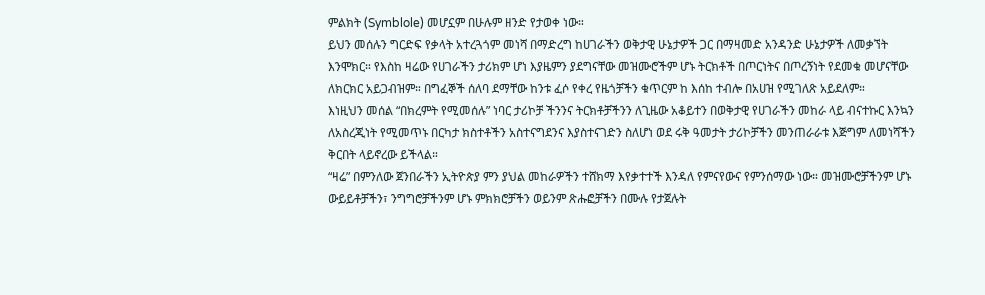ምልክት (Symblole) መሆኗም በሁሉም ዘንድ የታወቀ ነው።
ይህን መሰሉን ግርድፍ የቃላት አተረጓጎም መነሻ በማድረግ ከሀገራችን ወቅታዊ ሁኔታዎች ጋር በማዛመድ አንዳንድ ሁኔታዎች ለመቃኘት እንሞክር። የእስከ ዛሬው የሀገራችን ታሪክም ሆነ እያዜምን ያደግናቸው መዝሙሮችም ሆኑ ትርክቶች በጦርነትና በጦረኝነት የደመቁ መሆናቸው ለክርክር አይጋብዝም። በግፈኞች ሰለባ ደማቸው ከንቱ ፈሶ የቀረ የዜጎቻችን ቁጥርም ከ እሰከ ተብሎ በአሀዝ የሚገለጽ አይደለም።
እነዚህን መሰል “በክረምት የሚመሰሉ” ነባር ታሪኮቻ ችንንና ትርክቶቻችንን ለጊዜው አቆይተን በወቅታዊ የሀገራችን መከራ ላይ ብናተኩር እንኳን ለአስረጂነት የሚመጥኑ በርካታ ክስተቶችን አስተናግደንና እያስተናገድን ስለሆነ ወደ ሩቅ ዓመታት ታሪኮቻችን መንጠራራቱ እጅግም ለመነሻችን ቅርበት ላይኖረው ይችላል።
“ዛሬ” በምንለው ጀንበራችን ኢትዮጵያ ምን ያህል መከራዎችን ተሸክማ እየቃተተች እንዳለ የምናየውና የምንሰማው ነው። መዝሙሮቻችንም ሆኑ ውይይቶቻችን፣ ንግግሮቻችንም ሆኑ ምክክሮቻችን ወይንም ጽሑፎቻችን በሙሉ የታጀሉት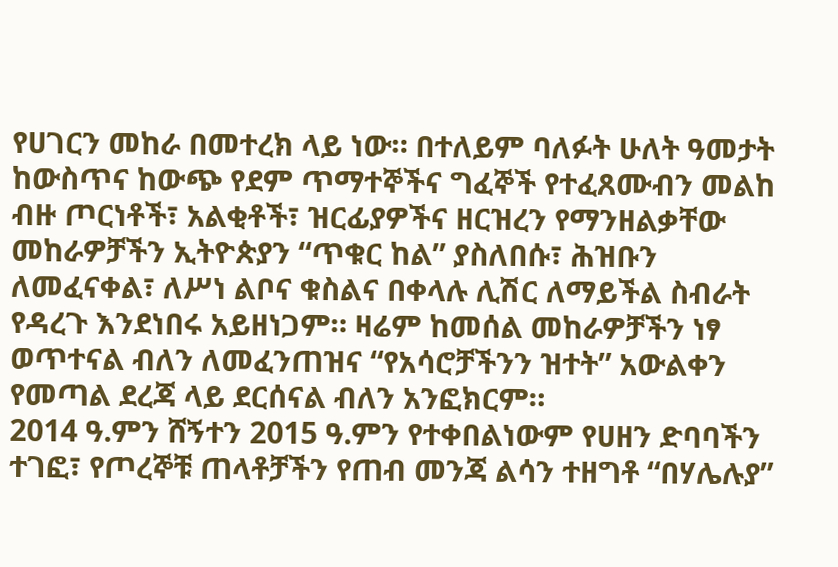የሀገርን መከራ በመተረክ ላይ ነው። በተለይም ባለፉት ሁለት ዓመታት ከውስጥና ከውጭ የደም ጥማተኞችና ግፈኞች የተፈጸሙብን መልከ ብዙ ጦርነቶች፣ አልቂቶች፣ ዝርፊያዎችና ዘርዝረን የማንዘልቃቸው መከራዎቻችን ኢትዮጵያን “ጥቁር ከል” ያስለበሱ፣ ሕዝቡን ለመፈናቀል፣ ለሥነ ልቦና ቁስልና በቀላሉ ሊሽር ለማይችል ስብራት የዳረጉ እንደነበሩ አይዘነጋም። ዛሬም ከመሰል መከራዎቻችን ነፃ ወጥተናል ብለን ለመፈንጠዝና “የአሳሮቻችንን ዝተት” አውልቀን የመጣል ደረጃ ላይ ደርሰናል ብለን አንፎክርም።
2014 ዓ.ምን ሸኝተን 2015 ዓ.ምን የተቀበልነውም የሀዘን ድባባችን ተገፎ፣ የጦረኞቹ ጠላቶቻችን የጠብ መንጃ ልሳን ተዘግቶ “በሃሌሉያ”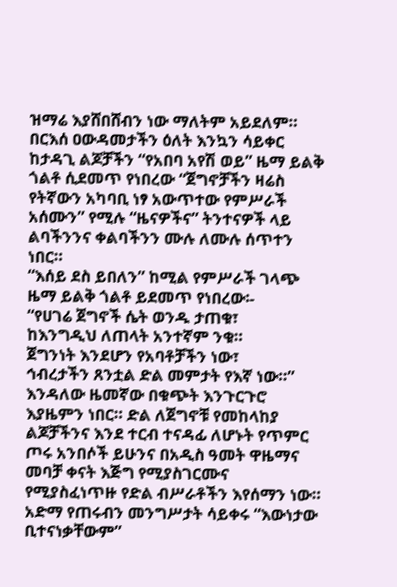ዝማሬ እያሸበሸብን ነው ማለትም አይደለም። በርእሰ ዐውዳመታችን ዕለት እንኳን ሳይቀር ከታዳጊ ልጆቻችን “የአበባ አየሽ ወይ” ዜማ ይልቅ ጎልቶ ሲደመጥ የነበረው “ጀግኖቻችን ዛሬስ የትኛውን አካባቢ ነፃ አውጥተው የምሥራች አሰሙን” የሚሉ “ዜናዎችና” ትንተናዎች ላይ ልባችንንና ቀልባችንን ሙሉ ለሙሉ ሰጥተን ነበር።
“እሰይ ደስ ይበለን” ከሚል የምሥራች ገላጭ ዜማ ይልቅ ጎልቶ ይደመጥ የነበረው፡-
“የሀገሬ ጀግኖች ሴት ወንዱ ታጠቁ፣
ከእንግዲህ ለጠላት አንተኛም ንቁ።
ጀግንነት እንደሆን የአባቶቻችን ነው፣
ኅብረታችን ጸንቷል ድል መምታት የእኛ ነው።”
እንዳለው ዜመኛው በቁጭት እንጉርጉሮ እያዜምን ነበር። ድል ለጀግኖቹ የመከላከያ ልጆቻችንና እንደ ተርብ ተናዳፊ ለሆኑት የጥምር ጦሩ አንበሶች ይሁንና በአዲስ ዓመት ዋዜማና መባቻ ቀናት እጅግ የሚያስገርሙና የሚያስፈነጥዙ የድል ብሥራቶችን እየሰማን ነው። አድማ የጠሩብን መንግሥታት ሳይቀሩ “እውነታው ቢተናነቃቸውም”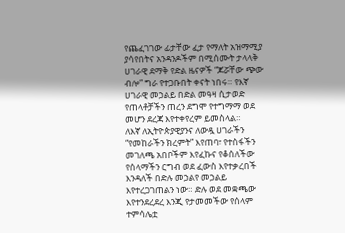የጨፈገገው ፊታቸው ፈታ የማለት አዝማሚያ ያሳየበትና አንዳንዶችም በሚሰሙት ታላላቅ ሀገራዊ ደማቅ የድል ዜናዎች “ጆሯቸው ጭው ብሎ” ግራ የተጋቡበት ቀናት ነበሩ። የእኛ ሀገራዊ መኃልይ በድል መዓዛ ሲታወድ የጠላቶቻችን ጠረን ደግሞ የተግማማ ወደ መሆን ደረጃ እየተቀየረም ይመስላል።
ለእኛ ለኢትዮጵያዊያንና ለውዷ ሀገራችን “የመከራችን ክረምት” እየጠባ፣ የተስፋችን መገለጫ አበቦችም እየፈኩና የቆሰለችው የሰላማችን ርግብ ወደ ፈውስ እየተቃረበች እንዳለች በድሉ መኃልየ መኃልይ እየተረጋገጠልን ነው። ድሉ ወደ መቋጫው እየተንደረደረ እንጂ የታመመችው የሰላም ተምሳሌቷ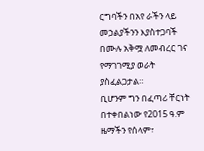ርግባችን በአየ ራችን ላይ መኃልያችንን እያስተጋባች በሙሉ አቅሟ ለመብረር ገና የማገገሚያ ወራት ያስፈልጋታል።
ቢሆንም ግን በፈጣሪ ቸርነት በተቀበልነው የ2015 ዓ.ም ዜማችን የሰላም፣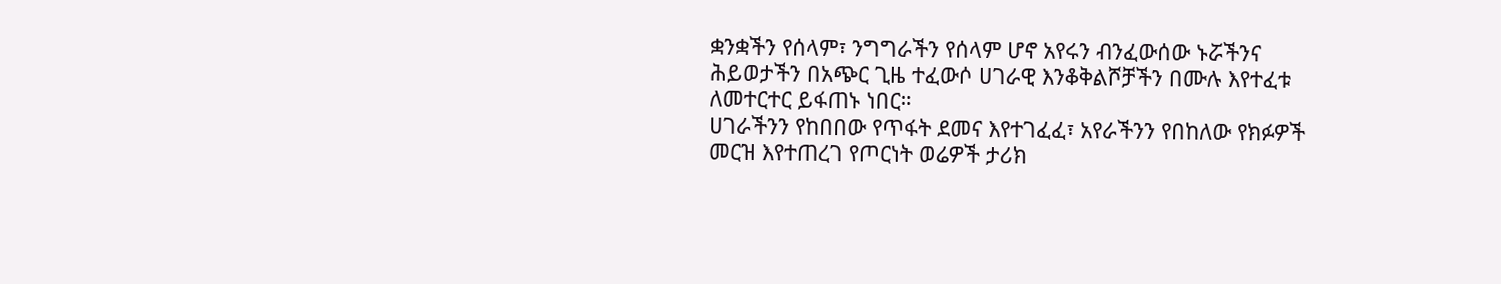ቋንቋችን የሰላም፣ ንግግራችን የሰላም ሆኖ አየሩን ብንፈውሰው ኑሯችንና ሕይወታችን በአጭር ጊዜ ተፈውሶ ሀገራዊ እንቆቅልሾቻችን በሙሉ እየተፈቱ ለመተርተር ይፋጠኑ ነበር።
ሀገራችንን የከበበው የጥፋት ደመና እየተገፈፈ፣ አየራችንን የበከለው የክፉዎች መርዝ እየተጠረገ የጦርነት ወሬዎች ታሪክ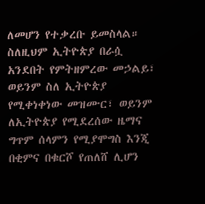ለመሆን የተቃረቡ ይመስላል። ስለዚህም ኢትዮጵያ በራሷ አንደበት የምትዘምረው መኃልይ፣ ወይንም ስለ ኢትዮጵያ የሚቀነቀነው መዝሙር፣ ወይንም ለኢትዮጵያ የሚደረሰው ዜማና ግጥም ሰላምን የሚያሞግስ እንጂ በቂምና በቁርሾ የጠለሸ ሊሆን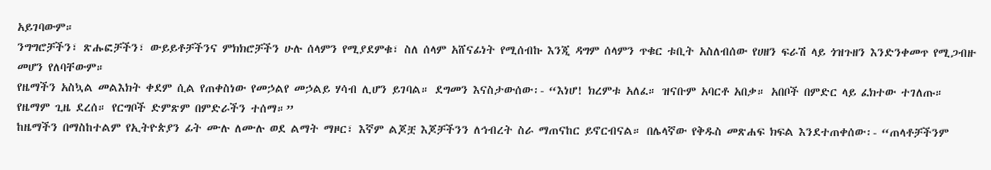አይገባውም።
ንግግሮቻችን፣ ጽሑፎቻችን፣ ውይይቶቻችንና ምክክሮቻችን ሁሉ ሰላምን የሚያደምቁ፣ ስለ ሰላም አሸናፊነት የሚሰብኩ እንጂ ዳግም ሰላምን ጥቁር ቱቢት አስለብሰው የሀዘን ፍራሽ ላይ ጎዝጉዘን እንድንቀመጥ የሚጋብዙ መሆን የለባቸውም።
የዜማችን አስኳል መልእክት ቀደም ሲል የጠቀስነው የመኃልየ መኃልይ ሃሳብ ሊሆን ይገባል። ደግመን እናስታውሰው፡- “እነሆ! ክረምቱ አለፈ። ዝናቡም አባርቶ አበቃ። አበቦች በምድር ላይ ፈክተው ተገለጡ። የዜማም ጊዜ ደረሰ። የርግቦች ድምጽም በምድራችን ተሰማ።”
ከዜማችን በማስከተልም የኢትዮጵያን ፊት ሙሉ ለሙሉ ወደ ልማት ማዞር፣ እኛም ልጆቿ እጆቻችንን ለኅብረት ስራ ማጠናከር ይኖርብናል። በሌላኛው የቅዱስ መጽሐፍ ክፍል እንደተጠቀሰው፡- “ጠላቶቻችንም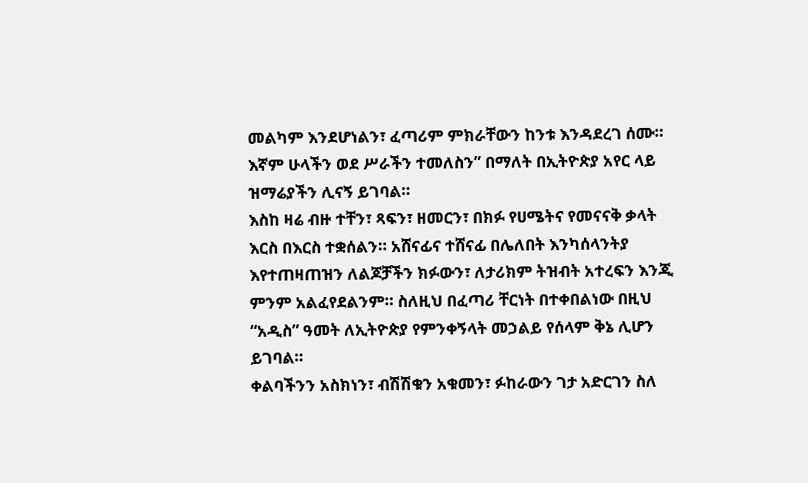መልካም እንደሆነልን፣ ፈጣሪም ምክራቸውን ከንቱ እንዳደረገ ሰሙ። እኛም ሁላችን ወደ ሥራችን ተመለስን” በማለት በኢትዮጵያ አየር ላይ ዝማሬያችን ሊናኝ ይገባል።
እስከ ዛሬ ብዙ ተቸን፣ ጻፍን፣ ዘመርን፣ በክፉ የሀሜትና የመናናቅ ቃላት እርስ በእርስ ተቋሰልን። አሸናፊና ተሸናፊ በሌለበት እንካሰላንትያ እየተጠዛጠዝን ለልጆቻችን ክፉውን፣ ለታሪክም ትዝብት አተረፍን እንጂ ምንም አልፈየደልንም። ስለዚህ በፈጣሪ ቸርነት በተቀበልነው በዚህ “አዲስ” ዓመት ለኢትዮጵያ የምንቀኝላት መኃልይ የሰላም ቅኔ ሊሆን ይገባል።
ቀልባችንን አስክነን፣ ብሽሽቁን አቁመን፣ ፉከራውን ገታ አድርገን ስለ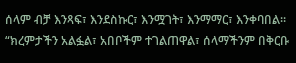ሰላም ብቻ እንጻፍ፣ እንደስኩር፣ እንሟገት፣ እንማማር፣ እንቀባበል። “ክረምታችን አልፏል፣ አበቦችም ተገልጠዋል፣ ሰላማችንም በቅርቡ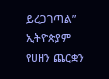ይረጋገጣል” ኢትዮጵያም የሀዘን ጨርቋን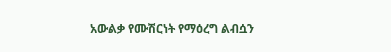አውልቃ የሙሽርነት የማዕረግ ልብሷን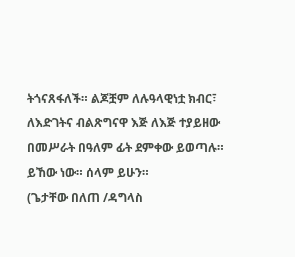ትጎናጸፋለች። ልጆቿም ለሉዓላዊነቷ ክብር፣ ለእድገትና ብልጽግናዋ እጅ ለእጅ ተያይዘው በመሥራት በዓለም ፊት ደምቀው ይወጣሉ። ይኸው ነው። ሰላም ይሁን።
(ጌታቸው በለጠ /ዳግላስ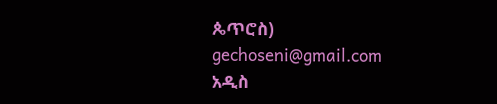ጴጥሮስ)
gechoseni@gmail.com
አዲስ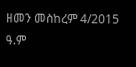ዘመን መስከረም 4/2015 ዓ.ም